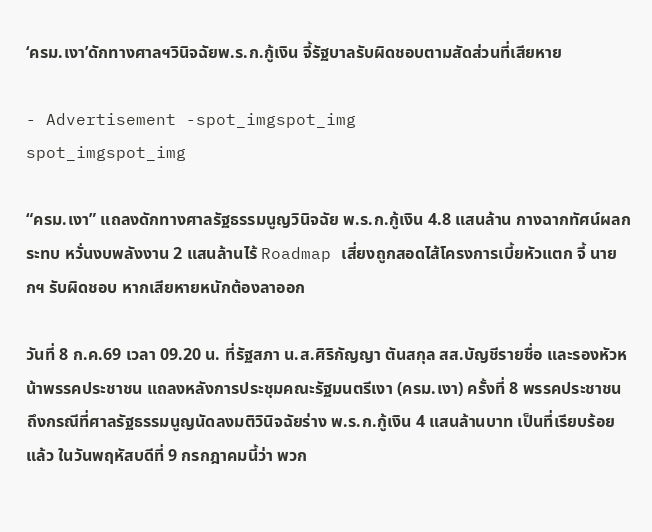‘ครม.เงา’ดักทางศาลฯวินิจฉัยพ.ร.ก.กู้เงิน จี้รัฐบาลรับผิดชอบตามสัดส่วนที่เสียหาย

- Advertisement -spot_imgspot_img
spot_imgspot_img

“ครม.เงา” แถลงดักทางศาลรัฐธรรมนูญวินิจฉัย พ.ร.ก.กู้เงิน 4.8 แสนล้าน กางฉากทัศน์ผลกระทบ หวั่นงบพลังงาน 2 แสนล้านไร้ Roadmap เสี่ยงถูกสอดไส้โครงการเบี้ยหัวแตก จี้ นายกฯ รับผิดชอบ หากเสียหายหนักต้องลาออก

วันที่ 8 ก.ค.69 เวลา 09.20 น. ที่รัฐสภา น.ส.ศิริกัญญา ตันสกุล สส.บัญชีรายชื่อ และรองหัวหน้าพรรคประชาชน แถลงหลังการประชุมคณะรัฐมนตรีเงา (ครม.เงา) ครั้งที่ 8 พรรคประชาชน ถึงกรณีที่ศาลรัฐธรรมนูญนัดลงมติวินิจฉัยร่าง พ.ร.ก.กู้เงิน 4 แสนล้านบาท เป็นที่เรียบร้อยแล้ว ในวันพฤหัสบดีที่ 9 กรกฎาคมนี้ว่า พวก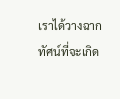เราได้วางฉากทัศน์ที่จะเกิด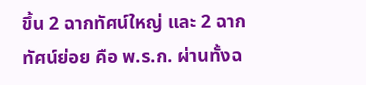ขึ้น 2 ฉากทัศน์ใหญ่ และ 2 ฉากทัศน์ย่อย คือ พ.ร.ก. ผ่านทั้งฉ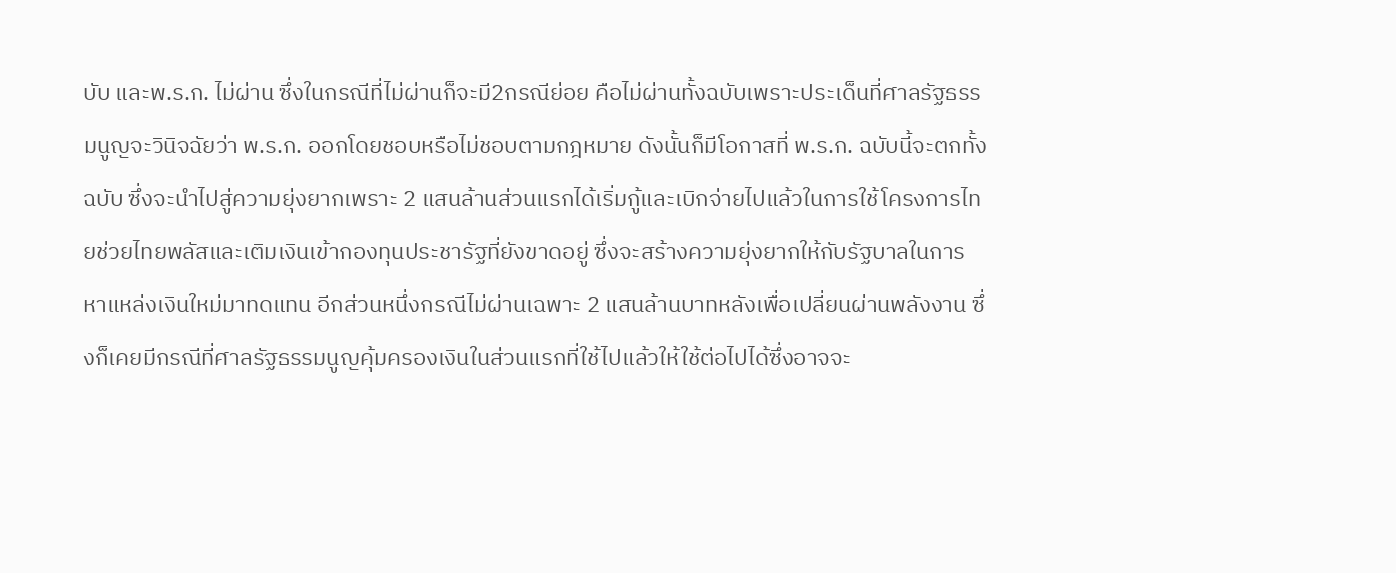บับ และพ.ร.ก. ไม่ผ่าน ซึ่งในกรณีที่ไม่ผ่านก็จะมี2กรณีย่อย คือไม่ผ่านทั้งฉบับเพราะประเด็นที่ศาลรัฐธรรมนูญจะวินิจฉัยว่า พ.ร.ก. ออกโดยชอบหรือไม่ชอบตามกฎหมาย ดังนั้นก็มีโอกาสที่ พ.ร.ก. ฉบับนี้จะตกทั้งฉบับ ซึ่งจะนำไปสู่ความยุ่งยากเพราะ 2 แสนล้านส่วนแรกได้เริ่มกู้และเบิกจ่ายไปแล้วในการใช้โครงการไทยช่วยไทยพลัสและเติมเงินเข้ากองทุนประชารัฐที่ยังขาดอยู่ ซึ่งจะสร้างความยุ่งยากให้กับรัฐบาลในการหาแหล่งเงินใหม่มาทดแทน อีกส่วนหนึ่งกรณีไม่ผ่านเฉพาะ 2 แสนล้านบาทหลังเพื่อเปลี่ยนผ่านพลังงาน ซึ่งก็เคยมีกรณีที่ศาลรัฐธรรมนูญคุ้มครองเงินในส่วนแรกที่ใช้ไปแล้วให้ใช้ต่อไปได้ซึ่งอาจจะ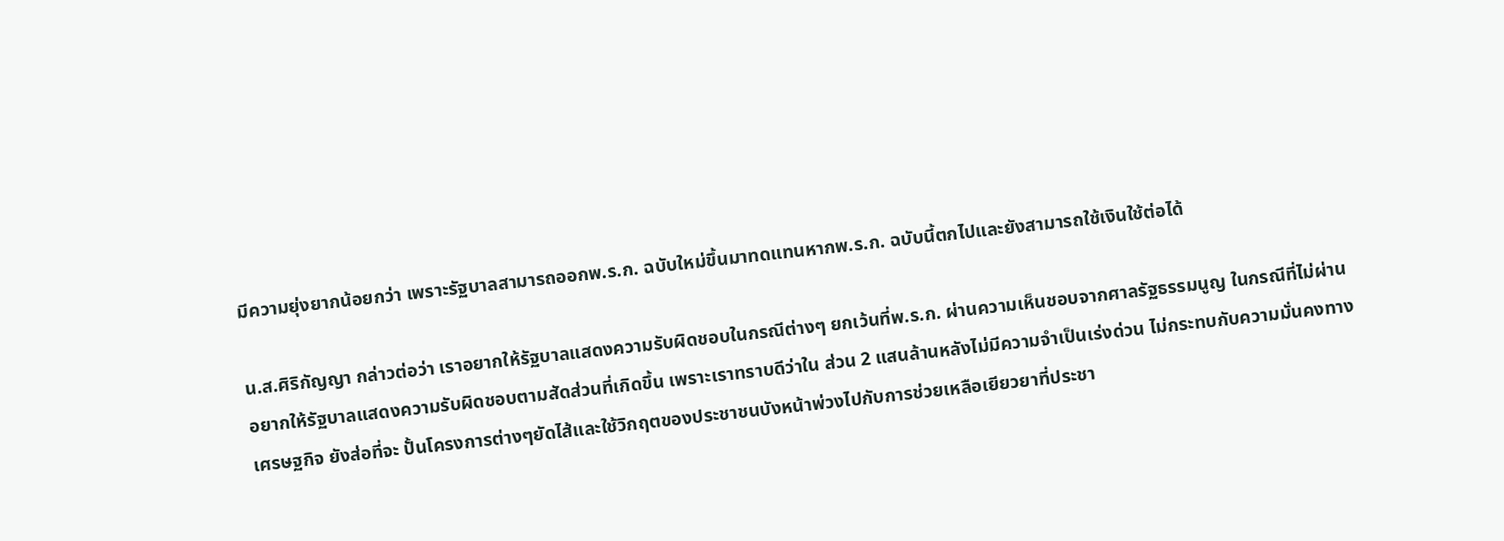มีความยุ่งยากน้อยกว่า เพราะรัฐบาลสามารถออกพ.ร.ก. ฉบับใหม่ขึ้นมาทดแทนหากพ.ร.ก. ฉบับนี้ตกไปและยังสามารถใช้เงินใช้ต่อได้

น.ส.ศิริกัญญา กล่าวต่อว่า เราอยากให้รัฐบาลแสดงความรับผิดชอบในกรณีต่างๆ ยกเว้นที่พ.ร.ก. ผ่านความเห็นชอบจากศาลรัฐธรรมนูญ ในกรณีที่ไม่ผ่านอยากให้รัฐบาลแสดงความรับผิดชอบตามสัดส่วนที่เกิดขึ้น เพราะเราทราบดีว่าใน ส่วน 2 แสนล้านหลังไม่มีความจำเป็นเร่งด่วน ไม่กระทบกับความมั่นคงทางเศรษฐกิจ ยังส่อที่จะ ปั้นโครงการต่างๆยัดไส้และใช้วิกฤตของประชาชนบังหน้าพ่วงไปกับการช่วยเหลือเยียวยาที่ประชา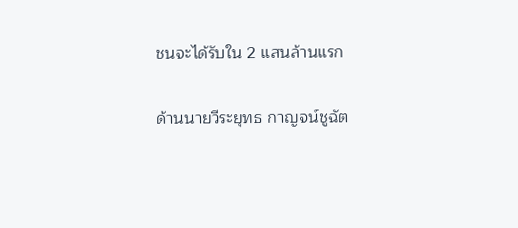ชนจะได้รับใน 2 แสนล้านแรก

ด้านนายวีระยุทธ กาญจน์ชูฉัต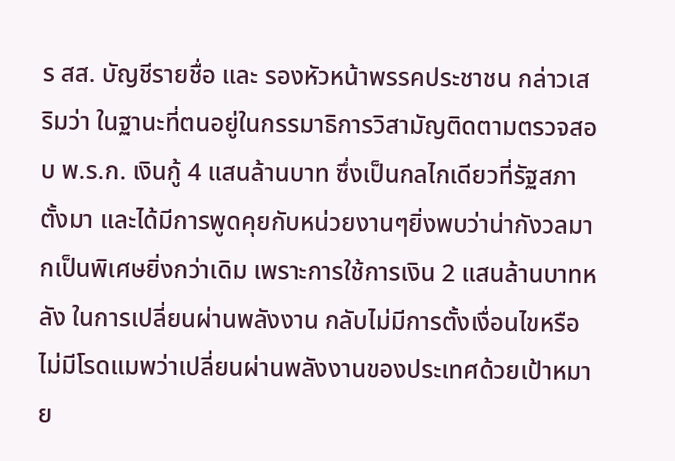ร สส. บัญชีรายชื่อ และ รองหัวหน้าพรรคประชาชน กล่าวเสริมว่า ในฐานะที่ตนอยู่ในกรรมาธิการวิสามัญติดตามตรวจสอบ พ.ร.ก. เงินกู้ 4 แสนล้านบาท ซึ่งเป็นกลไกเดียวที่รัฐสภาตั้งมา และได้มีการพูดคุยกับหน่วยงานๆยิ่งพบว่าน่ากังวลมากเป็นพิเศษยิ่งกว่าเดิม เพราะการใช้การเงิน 2 แสนล้านบาทหลัง ในการเปลี่ยนผ่านพลังงาน กลับไม่มีการตั้งเงื่อนไขหรือไม่มีโรดแมพว่าเปลี่ยนผ่านพลังงานของประเทศด้วยเป้าหมาย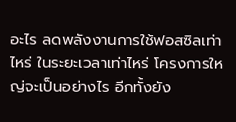อะไร ลดพลังงานการใช้ฟอสซิลเท่าไหร่ ในระยะเวลาเท่าไหร่ โครงการใหญ่จะเป็นอย่างไร อีกทั้งยัง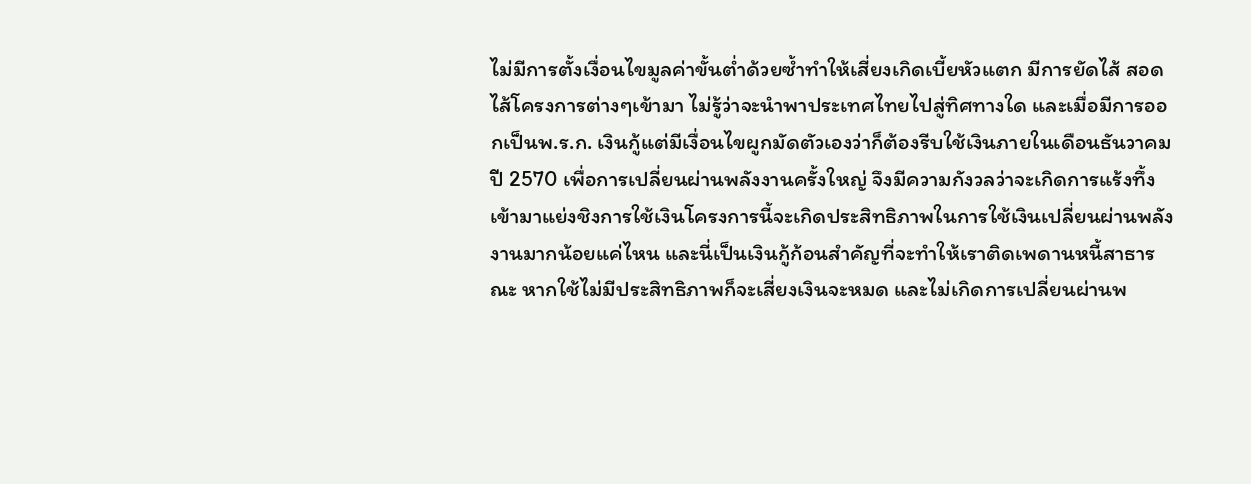ไม่มีการตั้งเงื่อนไขมูลค่าขั้นต่ำด้วยซ้ำทำให้เสี่ยงเกิดเบี้ยหัวแตก มีการยัดไส้ สอดไส้โครงการต่างๆเข้ามา ไม่รู้ว่าจะนำพาประเทศไทยไปสู่ทิศทางใด และเมื่อมีการออกเป็นพ.ร.ก. เงินกู้แต่มีเงื่อนไขผูกมัดตัวเองว่าก็ต้องรีบใช้เงินภายในเดือนธันวาคม ปี 2570 เพื่อการเปลี่ยนผ่านพลังงานครั้งใหญ่ จึงมีความกังวลว่าจะเกิดการแร้งทึ้งเข้ามาแย่งชิงการใช้เงินโครงการนี้จะเกิดประสิทธิภาพในการใช้เงินเปลี่ยนผ่านพลังงานมากน้อยแค่ไหน และนี่เป็นเงินกู้ก้อนสำคัญที่จะทำให้เราติดเพดานหนี้สาธารณะ หากใช้ไม่มีประสิทธิภาพก็จะเสี่ยงเงินจะหมด และไม่เกิดการเปลี่ยนผ่านพ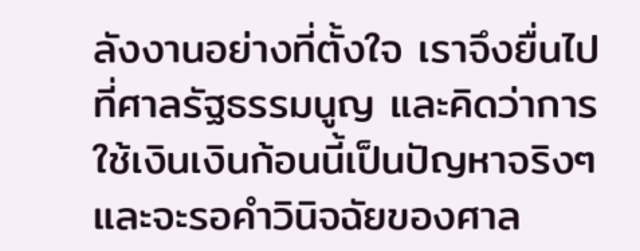ลังงานอย่างที่ตั้งใจ เราจึงยื่นไปที่ศาลรัฐธรรมนูญ และคิดว่าการใช้เงินเงินก้อนนี้เป็นปัญหาจริงๆ และจะรอคำวินิจฉัยของศาล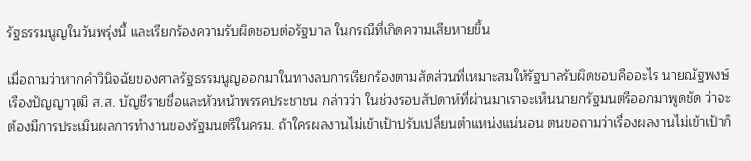รัฐธรรมนูญในวันพรุ่งนี้ และเรียกร้องความรับผิดชอบต่อรัฐบาล ในกรณีที่เกิดความเสียหายขึ้น

เมื่อถามว่าหากคำวินิจฉัยของศาลรัฐธรรมนูญออกมาในทางลบการเรียกร้องตามสัดส่วนที่เหมาะสมให้รัฐบาลรับผิดชอบคืออะไร นายณัฐพงษ์ เรืองปัญญาวุฒิ ส.ส. บัญชีรายชื่อและหัวหน้าพรรคประชาชน กล่าวว่า ในช่วงรอบสัปดาห์ที่ผ่านมาเราจะเห็นนายกรัฐมนตรีออกมาพูดชัด ว่าจะต้องมีการประเมินผลการทำงานของรัฐมนตรีในครม. ถ้าใครผลงานไม่เข้าเป้าปรับเปลี่ยนตำแหน่งแน่นอน ตนขอถามว่าเรื่องผลงานไม่เข้าเป้าก็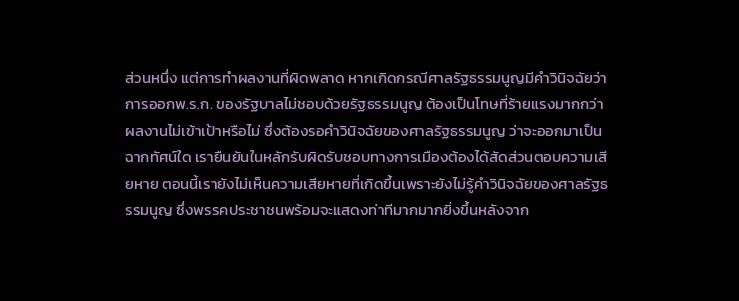ส่วนหนึ่ง แต่การทำผลงานที่ผิดพลาด หากเกิดกรณีศาลรัฐธรรมนูญมีคำวินิจฉัยว่าการออกพ.ร.ก. ของรัฐบาลไม่ชอบด้วยรัฐธรรมนูญ ต้องเป็นโทษที่ร้ายแรงมากกว่าผลงานไม่เข้าเป้าหรือไม่ ซึ่งต้องรอคำวินิจฉัยของศาลรัฐธรรมนูญ ว่าจะออกมาเป็นฉากทัศน์ใด เรายืนยันในหลักรับผิดรับชอบทางการเมืองต้องได้สัดส่วนตอบความเสียหาย ตอนนี้เรายังไม่เห็นความเสียหายที่เกิดขึ้นเพราะยังไม่รู้คำวินิจฉัยของศาลรัฐธรรมนูญ ซึ่งพรรคประชาชนพร้อมจะแสดงท่าทีมากมากยิ่งขึ้นหลังจาก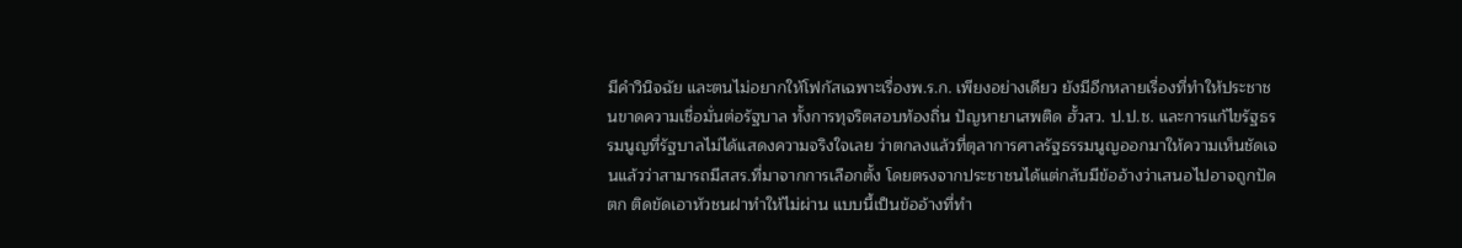มีคำวินิจฉัย และตนไม่อยากให้โฟกัสเฉพาะเรื่องพ.ร.ก. เพียงอย่างเดียว ยังมีอีกหลายเรื่องที่ทำให้ประชาชนขาดความเชื่อมั่นต่อรัฐบาล ทั้งการทุจริตสอบท้องถิ่น ปัญหายาเสพติด ฮั้วสว. ป.ป.ช. และการแก้ไขรัฐธรรมนูญที่รัฐบาลไม่ได้แสดงความจริงใจเลย ว่าตกลงแล้วที่ตุลาการศาลรัฐธรรมนูญออกมาให้ความเห็นชัดเจนแล้วว่าสามารถมีสสร.ที่มาจากการเลือกตั้ง โดยตรงจากประชาชนได้แต่กลับมีข้ออ้างว่าเสนอไปอาจถูกปัดตก ติดขัดเอาหัวชนฝาทำให้ไม่ผ่าน แบบนี้เป็นข้ออ้างที่ทำ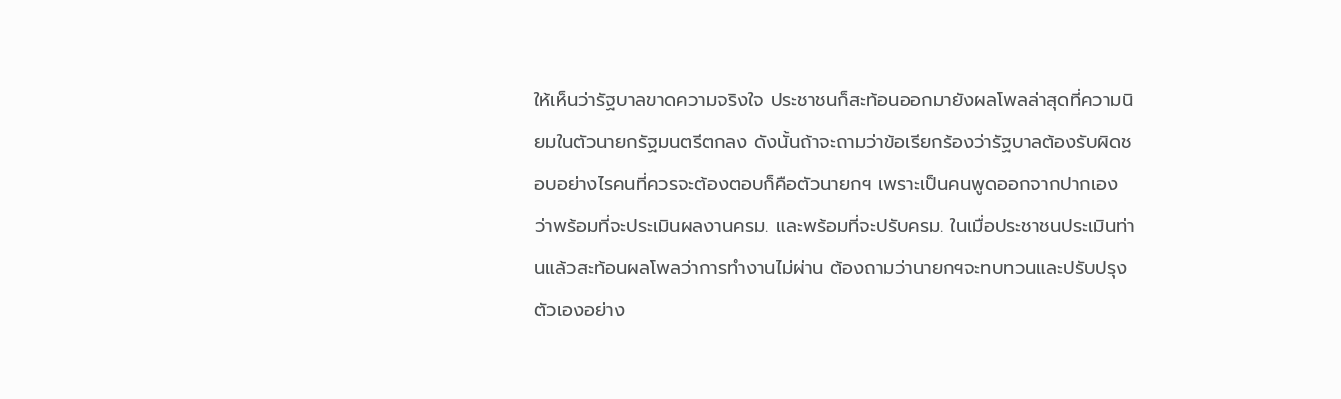ให้เห็นว่ารัฐบาลขาดความจริงใจ ประชาชนก็สะท้อนออกมายังผลโพลล่าสุดที่ความนิยมในตัวนายกรัฐมนตรีตกลง ดังนั้นถ้าจะถามว่าข้อเรียกร้องว่ารัฐบาลต้องรับผิดชอบอย่างไรคนที่ควรจะต้องตอบก็คือตัวนายกฯ เพราะเป็นคนพูดออกจากปากเองว่าพร้อมที่จะประเมินผลงานครม. และพร้อมที่จะปรับครม. ในเมื่อประชาชนประเมินท่านแล้วสะท้อนผลโพลว่าการทำงานไม่ผ่าน ต้องถามว่านายกฯจะทบทวนและปรับปรุงตัวเองอย่าง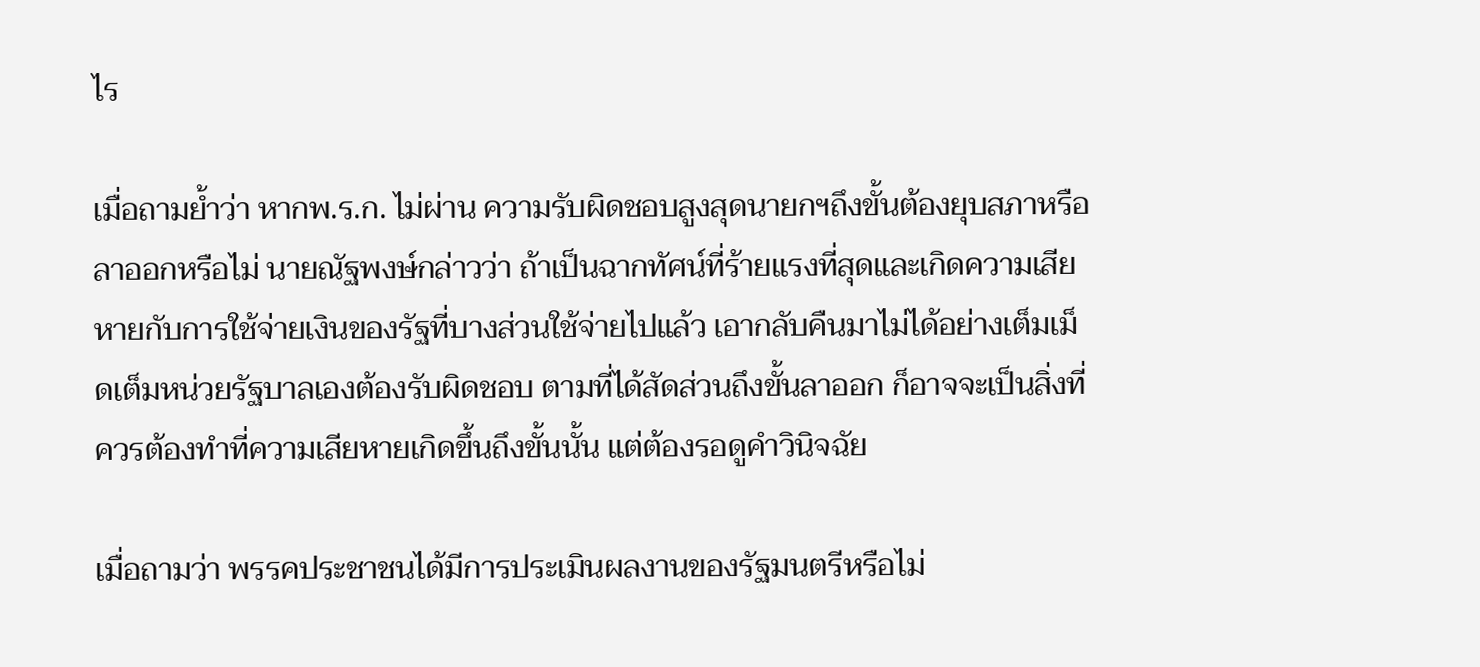ไร

เมื่อถามย้ำว่า หากพ.ร.ก. ไม่ผ่าน ความรับผิดชอบสูงสุดนายกฯถึงขั้นต้องยุบสภาหรือลาออกหรือไม่ นายณัฐพงษ์กล่าวว่า ถ้าเป็นฉากทัศน์ที่ร้ายแรงที่สุดและเกิดความเสียหายกับการใช้จ่ายเงินของรัฐที่บางส่วนใช้จ่ายไปแล้ว เอากลับคืนมาไม่ได้อย่างเต็มเม็ดเต็มหน่วยรัฐบาลเองต้องรับผิดชอบ ตามที่ได้สัดส่วนถึงขั้นลาออก ก็อาจจะเป็นสิ่งที่ควรต้องทำที่ความเสียหายเกิดขึ้นถึงขั้นนั้น แต่ต้องรอดูคำวินิจฉัย

เมื่อถามว่า พรรคประชาชนได้มีการประเมินผลงานของรัฐมนตรีหรือไม่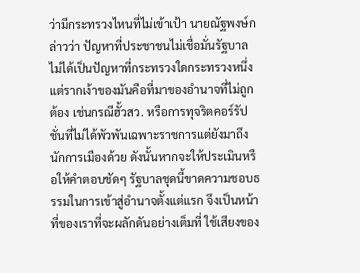ว่ามีกระทรวงไหนที่ไม่เข้าเป้า นายณัฐพงษ์กล่าวว่า ปัญหาที่ประชาชนไม่เชื่อมั่นรัฐบาล ไม่ได้เป็นปัญหาที่กระทรวงใดกระทรวงหนึ่ง แต่รากเง้าของมันคือที่มาของอำนาจที่ไม่ถูกต้อง เช่นกรณีฮั้วสว. หรือการทุจริตคอร์รัปชั่นที่ไม่ได้พัวพันเฉพาะราชการแต่ยังมาถึงนักการเมืองด้วย ดังนั้นหากจะให้ประเมินหรือให้คำตอบชัดๆ รัฐบาลชุดนี้ขาดความชอบธรรมในการเข้าสู่อำนาจตั้งแต่แรก จึงเป็นหน้าที่ของเราที่จะผลักดันอย่างเต็มที่ ใช้เสียงของ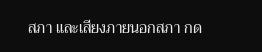สภา และเสียงภายนอกสภา กด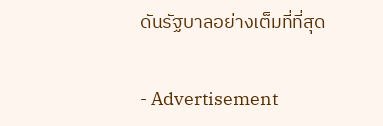ดันรัฐบาลอย่างเต็มที่ที่สุด

- Advertisement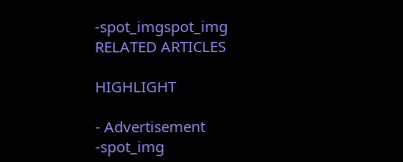-spot_imgspot_img
RELATED ARTICLES

HIGHLIGHT

- Advertisement -spot_img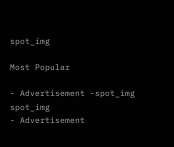spot_img

Most Popular

- Advertisement -spot_img
spot_img
- Advertisement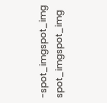-spot_imgspot_img
spot_imgspot_img